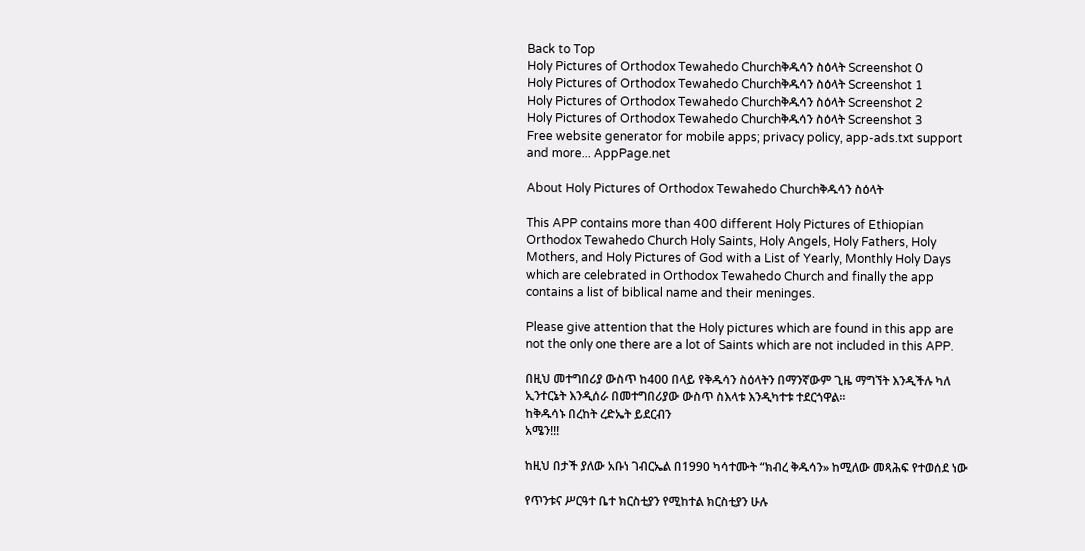Back to Top
Holy Pictures of Orthodox Tewahedo Churchቅዱሳን ስዕላት Screenshot 0
Holy Pictures of Orthodox Tewahedo Churchቅዱሳን ስዕላት Screenshot 1
Holy Pictures of Orthodox Tewahedo Churchቅዱሳን ስዕላት Screenshot 2
Holy Pictures of Orthodox Tewahedo Churchቅዱሳን ስዕላት Screenshot 3
Free website generator for mobile apps; privacy policy, app-ads.txt support and more... AppPage.net

About Holy Pictures of Orthodox Tewahedo Churchቅዱሳን ስዕላት

This APP contains more than 400 different Holy Pictures of Ethiopian Orthodox Tewahedo Church Holy Saints, Holy Angels, Holy Fathers, Holy Mothers, and Holy Pictures of God with a List of Yearly, Monthly Holy Days which are celebrated in Orthodox Tewahedo Church and finally the app contains a list of biblical name and their meninges.

Please give attention that the Holy pictures which are found in this app are not the only one there are a lot of Saints which are not included in this APP.

በዚህ መተግበሪያ ውስጥ ከ400 በላይ የቅዱሳን ስዕላትን በማንኛውም ጊዜ ማግኘት እንዲችሉ ካለ ኢንተርኔት እንዲሰራ በመተግበሪያው ውስጥ ስእላቱ እንዲካተቱ ተደርጎዋል፡፡
ከቅዱሳኑ በረከት ረድኤት ይደርብን
አሜን!!!

ከዚህ በታች ያለው አቡነ ገብርኤል በ1990 ካሳተሙት “ክብረ ቅዱሳን» ከሚለው መጻሕፍ የተወሰደ ነው

የጥንቱና ሥርዓተ ቤተ ክርስቲያን የሚከተል ክርስቲያን ሁሉ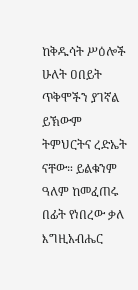ከቅዱሳት ሥዕሎች ሁለት ዐበይት ጥቅሞችን ያገኛል ይኽውም ትምህርትና ረድኤት ናቸው። ይልቁንም ዓለም ከመፈጠሩ በፊት የነበረው ቃለ እግዚአብሔር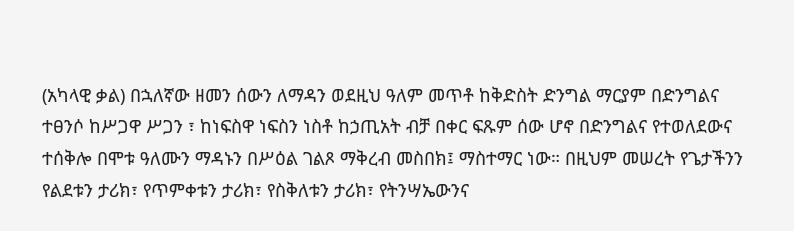(አካላዊ ቃል) በኋለኛው ዘመን ሰውን ለማዳን ወደዚህ ዓለም መጥቶ ከቅድስት ድንግል ማርያም በድንግልና ተፀንሶ ከሥጋዋ ሥጋን ፣ ከነፍስዋ ነፍስን ነስቶ ከኃጢአት ብቻ በቀር ፍጹም ሰው ሆኖ በድንግልና የተወለደውና ተሰቅሎ በሞቱ ዓለሙን ማዳኑን በሥዕል ገልጾ ማቅረብ መስበክ፤ ማስተማር ነው። በዚህም መሠረት የጌታችንን የልደቱን ታሪክ፣ የጥምቀቱን ታሪክ፣ የስቅለቱን ታሪክ፣ የትንሣኤውንና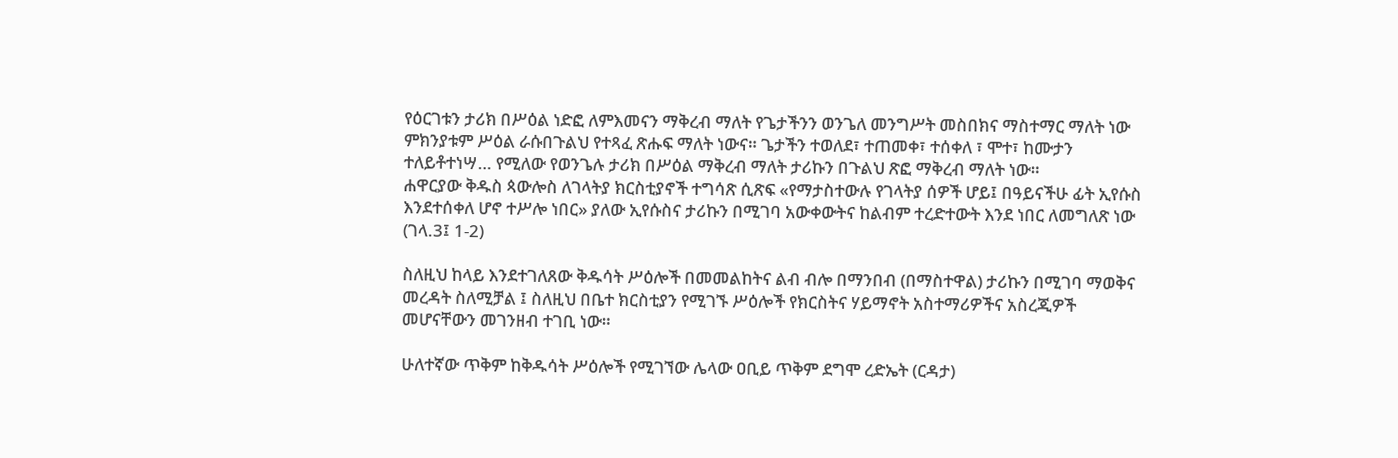የዕርገቱን ታሪክ በሥዕል ነድፎ ለምእመናን ማቅረብ ማለት የጌታችንን ወንጌለ መንግሥት መስበክና ማስተማር ማለት ነው ምክንያቱም ሥዕል ራሱበጉልህ የተጻፈ ጽሑፍ ማለት ነውና። ጌታችን ተወለደ፣ ተጠመቀ፣ ተሰቀለ ፣ ሞተ፣ ከሙታን ተለይቶተነሣ… የሚለው የወንጌሉ ታሪክ በሥዕል ማቅረብ ማለት ታሪኩን በጉልህ ጽፎ ማቅረብ ማለት ነው።
ሐዋርያው ቅዱስ ጳውሎስ ለገላትያ ክርስቲያኖች ተግሳጽ ሲጽፍ «የማታስተውሉ የገላትያ ሰዎች ሆይ፤ በዓይናችሁ ፊት ኢየሱስ እንደተሰቀለ ሆኖ ተሥሎ ነበር» ያለው ኢየሱስና ታሪኩን በሚገባ አውቀውትና ከልብም ተረድተውት እንደ ነበር ለመግለጽ ነው (ገላ.3፤ 1-2)

ስለዚህ ከላይ እንደተገለጸው ቅዱሳት ሥዕሎች በመመልከትና ልብ ብሎ በማንበብ (በማስተዋል) ታሪኩን በሚገባ ማወቅና መረዳት ስለሚቻል ፤ ስለዚህ በቤተ ክርስቲያን የሚገኙ ሥዕሎች የክርስትና ሃይማኖት አስተማሪዎችና አስረጂዎች መሆናቸውን መገንዘብ ተገቢ ነው።

ሁለተኛው ጥቅም ከቅዱሳት ሥዕሎች የሚገኘው ሌላው ዐቢይ ጥቅም ደግሞ ረድኤት (ርዳታ)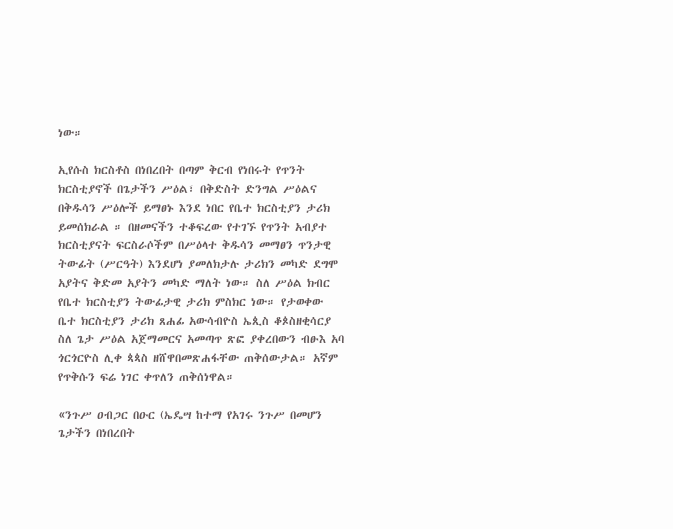ነው።

ኢየሱስ ክርስቶስ በነበረበት በጣም ቅርብ የነበሩት የጥንት ክርስቲያኖች በጌታችን ሥዕል፣ በቅድስት ድንግል ሥዕልና በቅዱሳን ሥዕሎች ይማፀኑ እንደ ነበር የቤተ ክርስቲያን ታሪክ ይመሰክራል ። በዘመናችን ተቆፍረው የተገኙ የጥንት አብያተ ክርስቲያናት ፍርስራሶችም በሥዕላተ ቅዱሳን መማፀን ጥንታዊ ትውፊት (ሥርዓት) እንደሆነ ያመለክታሉ ታሪክን መካድ ደግሞ አያትና ቅድመ አያትን መካድ ማለት ነው። ስለ ሥዕል ክብር የቤተ ክርስቲያን ትውፊታዊ ታሪክ ምስክር ነው። የታወቀው ቤተ ክርስቲያን ታሪክ ጸሐፊ አውሳብዮስ ኤጲስ ቆጶስዘቂሳርያ ስለ ጌታ ሥዕል አጀማመርና አመጣጥ ጽፎ ያቀረበውን ብፁእ አባ ጎርጎርዮስ ሊቀ ጳጳስ ዘሸዋበመጽሐፋቸው ጠቅሰውታል። አኛም የጥቅሱን ፍሬ ነገር ቀጥለን ጠቅሰነዋል።

«ንጉሥ ዐብጋር በዑር (ኤዴሣ ከተማ የአገሩ ንጉሥ በመሆን ጌታችን በነበረበት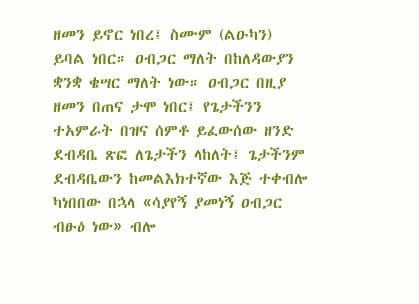ዘመን ይኖር ነበረ፤ ስሙም (ልዑካን) ይባል ነበር። ዐብጋር ማለት በከለዳውያን ቋንቋ ቄሣር ማለት ነው። ዐብጋር በዚያ ዘመን በጠና ታሞ ነበር፤ የጌታችንን ተአምራት በዝና ሰምቶ ይፈውሰው ዘንድ ደብዳቤ ጽፎ ለጌታችን ላከለት፤ ጌታችንም ደብዳቤውን ከመልእክተኛው እጅ ተቀብሎ ካነበበው በኋላ «ሳያየኝ ያመነኝ ዐብጋር ብፁዕ ነው» ብሎ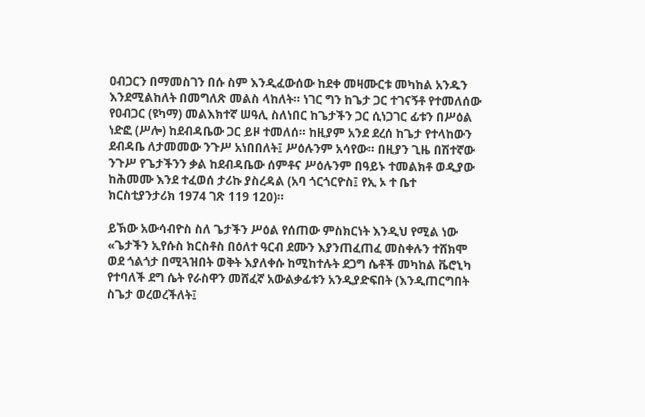ዐብጋርን በማመስገን በሱ ስም እንዲፈውሰው ከደቀ መዛሙርቱ መካከል አንዱን እንደሚልከለት በመግለጽ መልስ ላከለት። ነገር ግን ከጌታ ጋር ተገናኝቶ የተመለሰው የዐብጋር (ዩካማ) መልእክተኛ ሠዓሊ ስለነበር ከጌታችን ጋር ሲነጋገር ፊቱን በሥዕል ነድፎ (ሥሎ) ከደብዳቤው ጋር ይዞ ተመለሰ። ከዚያም አንደ ደረሰ ከጌታ የተላከውን ደብዳቤ ለታመመው ንጉሥ አነበበለት፤ ሥዕሉንም አሳየው። በዚያን ጊዜ በሽተኛው ንጉሥ የጌታችንን ቃል ከደብዳቤው ሰምቶና ሥዕሉንም በዓይኑ ተመልክቶ ወዲያው ከሕመሙ እንደ ተፈወሰ ታሪኩ ያስረዳል (አባ ጎርጎርዮስ፤ የኢ ኦ ተ ቤተ ክርስቲያንታሪክ 1974 ገጽ 119 120)።

ይኽው አውሳብዮስ ስለ ጌታችን ሥዕል የሰጠው ምስክርነት እንዲህ የሚል ነው «ጌታችን ኢየሱስ ክርስቶስ በዕለተ ዓርብ ደሙን እያንጠፈጠፈ መስቀሉን ተሸክሞ ወደ ጎልጎታ በሚጓዝበት ወቅት እያለቀሱ ከሚከተሉት ደጋግ ሴቶች መካከል ቬሮኒካ የተባለች ደግ ሴት የራስዋን መሸፈኛ አውልቃፊቱን አንዲያድፍበት (እንዲጠርግበት ስጌታ ወረወረችለት፤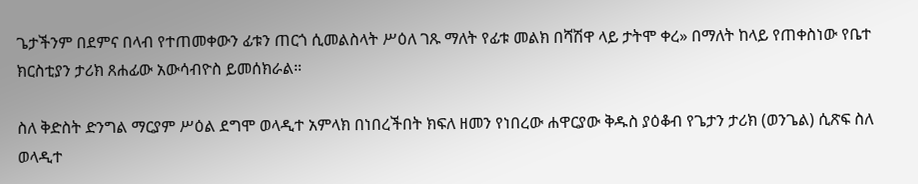ጌታችንም በደምና በላብ የተጠመቀውን ፊቱን ጠርጎ ሲመልስላት ሥዕለ ገጹ ማለት የፊቱ መልክ በሻሽዋ ላይ ታትሞ ቀረ» በማለት ከላይ የጠቀስነው የቤተ ክርስቲያን ታሪክ ጸሐፊው አውሳብዮስ ይመሰክራል።

ስለ ቅድስት ድንግል ማርያም ሥዕል ደግሞ ወላዲተ አምላክ በነበረችበት ክፍለ ዘመን የነበረው ሐዋርያው ቅዱስ ያዕቆብ የጌታን ታሪክ (ወንጌል) ሲጽፍ ስለ ወላዲተ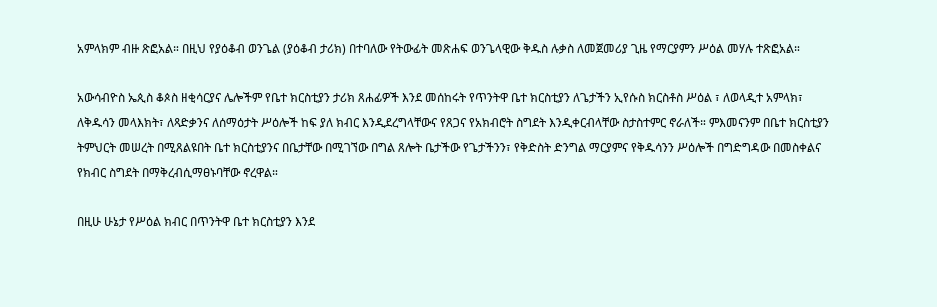አምላክም ብዙ ጽፎአል። በዚህ የያዕቆብ ወንጌል (ያዕቆብ ታሪክ) በተባለው የትውፊት መጽሐፍ ወንጌላዊው ቅዱስ ሉቃስ ለመጀመሪያ ጊዜ የማርያምን ሥዕል መሃሉ ተጽፎአል።

አውሳብዮስ ኤጲስ ቆጶስ ዘቂሳርያና ሌሎችም የቤተ ክርስቲያን ታሪክ ጸሐፊዎች እንደ መሰከሩት የጥንትዋ ቤተ ክርስቲያን ለጌታችን ኢየሱስ ክርስቶስ ሥዕል ፣ ለወላዲተ አምላክ፣ ለቅዱሳን መላእክት፣ ለጻድቃንና ለሰማዕታት ሥዕሎች ከፍ ያለ ክብር እንዲደረግላቸውና የጸጋና የአክብሮት ስግደት እንዲቀርብላቸው ስታስተምር ኖራለች። ምእመናንም በቤተ ክርስቲያን ትምህርት መሠረት በሚጸልዩበት ቤተ ክርስቲያንና በቤታቸው በሚገኘው በግል ጸሎት ቤታችው የጌታችንን፣ የቅድስት ድንግል ማርያምና የቅዱሳንን ሥዕሎች በግድግዳው በመስቀልና የክብር ስግደት በማቅረብሲማፀኑባቸው ኖረዋል።

በዚሁ ሁኔታ የሥዕል ክብር በጥንትዋ ቤተ ክርስቲያን እንደ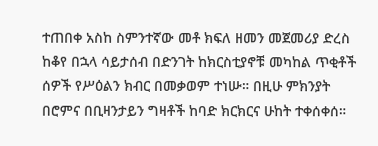ተጠበቀ አስከ ስምንተኛው መቶ ክፍለ ዘመን መጀመሪያ ድረስ ከቆየ በኋላ ሳይታሰብ በድንገት ከክርስቲያኖቹ መካከል ጥቂቶች ሰዎች የሥዕልን ክብር በመቃወም ተነሡ። በዚሁ ምክንያት በሮምና በቢዛንታይን ግዛቶች ከባድ ክርክርና ሁከት ተቀሰቀሰ።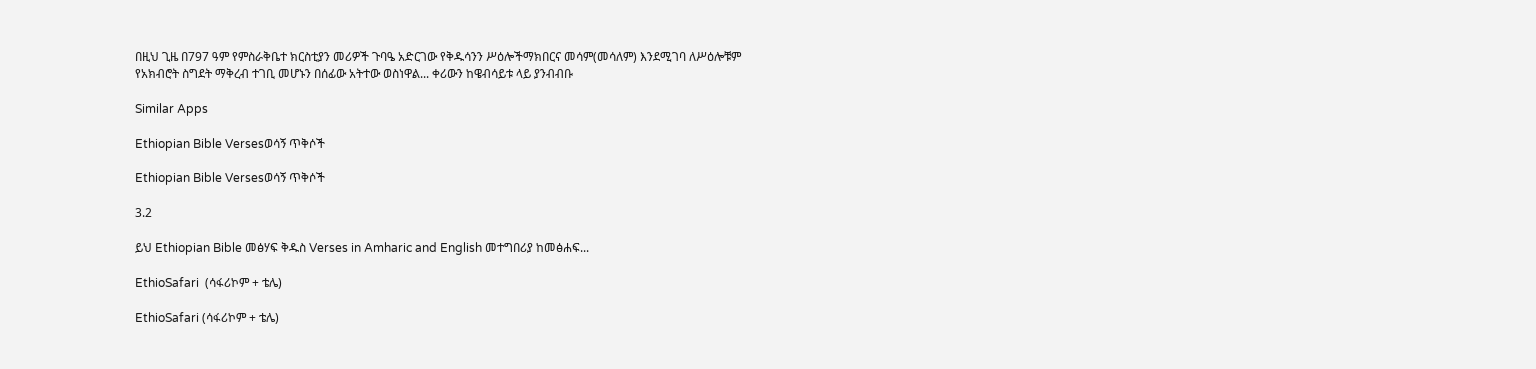በዚህ ጊዜ በ797 ዓም የምስራቅቤተ ክርስቲያን መሪዎች ጉባዔ አድርገው የቅዱሳንን ሥዕሎችማክበርና መሳም(መሳለም) እንደሚገባ ለሥዕሎቹም የአክብሮት ስግደት ማቅረብ ተገቢ መሆኑን በሰፊው አትተው ወስነዋል... ቀሪውን ከዌብሳይቱ ላይ ያንብብቡ

Similar Apps

Ethiopian Bible Versesወሳኝ ጥቅሶች

Ethiopian Bible Versesወሳኝ ጥቅሶች

3.2

ይህ Ethiopian Bible መፅሃፍ ቅዱስ Verses in Amharic and English መተግበሪያ ከመፅሐፍ...

EthioSafari  (ሳፋሪኮም + ቴሌ)

EthioSafari (ሳፋሪኮም + ቴሌ)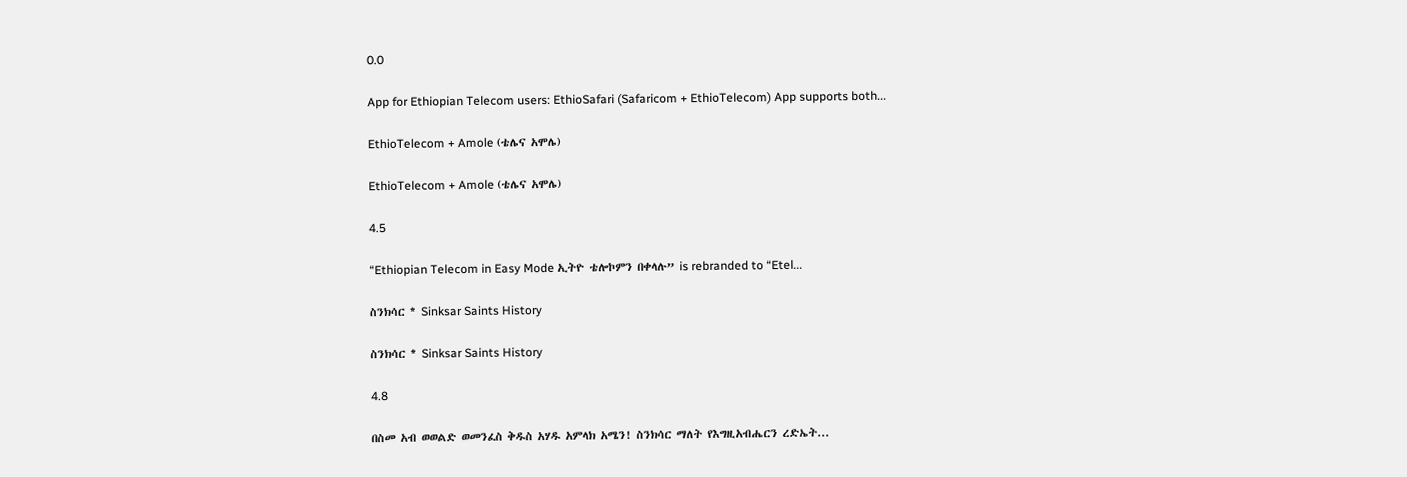0.0

App for Ethiopian Telecom users: EthioSafari (Safaricom + EthioTelecom) App supports both...

EthioTelecom + Amole (ቴሌና አሞሌ)

EthioTelecom + Amole (ቴሌና አሞሌ)

4.5

“Ethiopian Telecom in Easy Mode ኢትዮ ቴሎኮምን በቀላሉ” is rebranded to “Etel...

ስንክሳር * Sinksar Saints History

ስንክሳር * Sinksar Saints History

4.8

በስመ አብ ወወልድ ወመንፈስ ቅዱስ አሃዱ አምላክ አሜን! ስንክሳር ማለት የእግዚአብሔርን ረድኤት...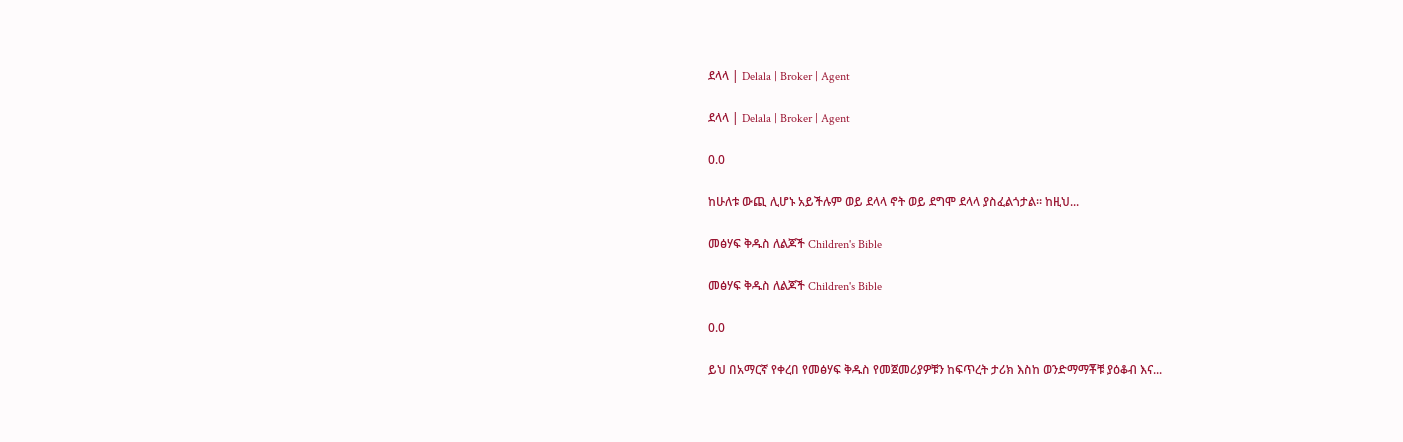ደላላ | Delala | Broker | Agent

ደላላ | Delala | Broker | Agent

0.0

ከሁለቱ ውጪ ሊሆኑ አይችሉም ወይ ደላላ ኖት ወይ ደግሞ ደላላ ያስፈልጎታል። ከዚህ...

መፅሃፍ ቅዱስ ለልጆች Children's Bible

መፅሃፍ ቅዱስ ለልጆች Children's Bible

0.0

ይህ በአማርኛ የቀረበ የመፅሃፍ ቅዱስ የመጀመሪያዎቹን ከፍጥረት ታሪክ እስከ ወንድማማቾቹ ያዕቆብ እና...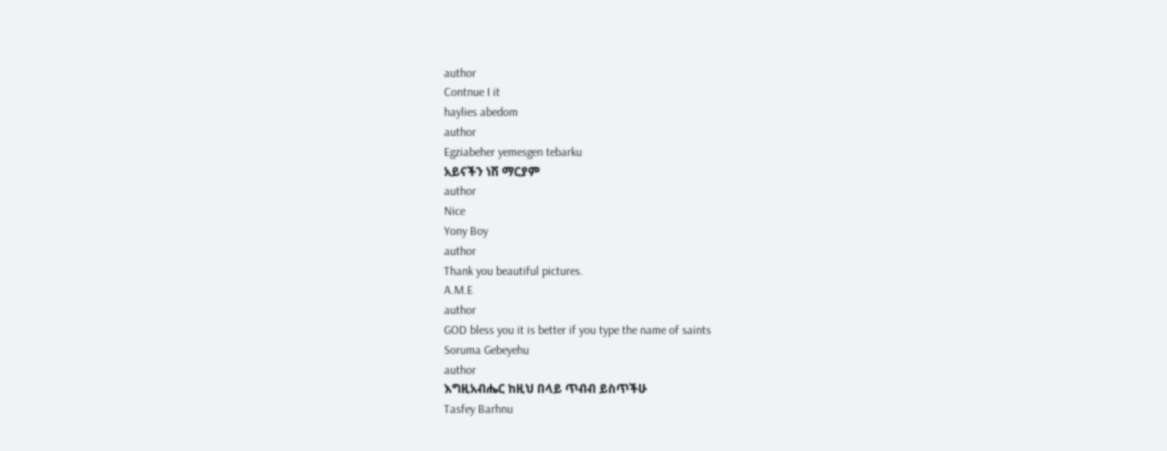author
Contnue I it
haylies abedom
author
Egziabeher yemesgen tebarku
አይናችን ነሽ ማርያም
author
Nice
Yony Boy
author
Thank you beautiful pictures.
A.M.E
author
GOD bless you it is better if you type the name of saints
Soruma Gebeyehu
author
እግዚአብሔር ከዚህ በላይ ጥብብ ይስጥችሁ
Tasfey Barhnu